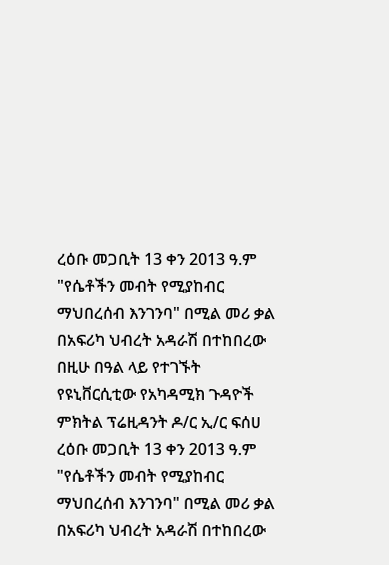ረዕቡ መጋቢት 13 ቀን 2013 ዓ.ም "የሴቶችን መብት የሚያከብር ማህበረሰብ እንገንባ" በሚል መሪ ቃል በአፍሪካ ህብረት አዳራሽ በተከበረው በዚሁ በዓል ላይ የተገኙት የዩኒቨርሲቲው የአካዳሚክ ጉዳዮች ምክትል ፕሬዚዳንት ዶ/ር ኢ/ር ፍሰሀ
ረዕቡ መጋቢት 13 ቀን 2013 ዓ.ም "የሴቶችን መብት የሚያከብር ማህበረሰብ እንገንባ" በሚል መሪ ቃል በአፍሪካ ህብረት አዳራሽ በተከበረው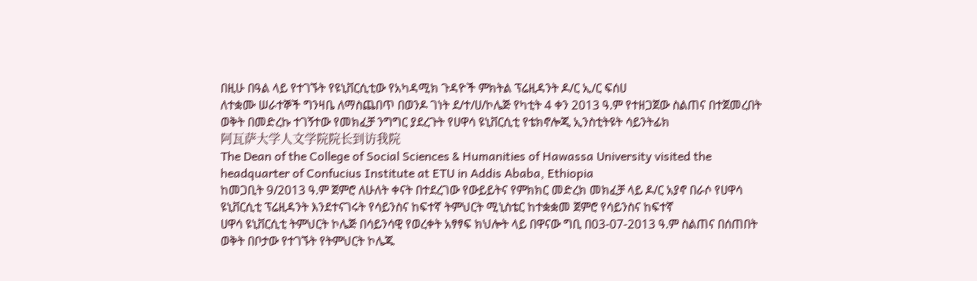በዚሁ በዓል ላይ የተገኙት የዩኒቨርሲቲው የአካዳሚክ ጉዳዮች ምክትል ፕሬዚዳንት ዶ/ር ኢ/ር ፍሰሀ
ለተቋሙ ሠራተኞች ግንዛቤ ለማስጨበጥ በወንዶ ገነት ደ/ተ/ሀ/ኮሌጅ የካቲት 4 ቀን 2013 ዓ.ም የተዘጋጀው ስልጠና በተጀመረበት ወቅት በመድረኩ ተገኝተው የመክፈቻ ንግግር ያደረጉት የሀዋሳ ዩኒቨርሲቲ የቴክኖሎጂ ኢንስቲትዩት ሳይንትፊክ
阿瓦萨大学人文学院院长到访我院
The Dean of the College of Social Sciences & Humanities of Hawassa University visited the headquarter of Confucius Institute at ETU in Addis Ababa, Ethiopia
ከመጋቢት 9/2013 ዓ.ም ጀምሮ ለሁለት ቀናት በተደረገው የውይይትና የምክክር መድረክ መክፈቻ ላይ ዶ/ር አያኖ በራሶ የሀዋሳ ዩኒቨርሲቲ ፕሬዚዳንት እንደተናገሩት የሳይንስና ከፍተኛ ትምህርት ሚኒስቴር ከተቋቋመ ጀምሮ የሳይንስና ከፍተኛ
ሀዋሳ ዩኒቨርሲቲ ትምህርት ኮሌጅ በሳይንሳዊ የወረቀት አፃፃፍ ክህሎት ላይ በዋናው ግቢ በ03-07-2013 ዓ.ም ስልጠና በሰጠበት ወቅት በቦታው የተገኙት የትምህርት ኮሌጁ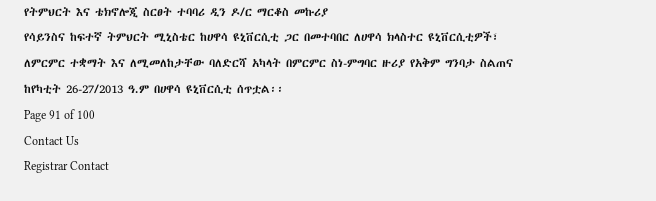የትምህርት እና ቴክኖሎጂ ስርፀት ተባባሪ ዲን ዶ/ር ማርቆስ መኩሪያ
የሳይንስና ከፍተኛ ትምህርት ሚኒስቴር ከሀዋሳ ዩኒቨርሲቲ ጋር በመተባበር ለሀዋሳ ክላስተር ዩኒቨርሲቲዎች፣ ለምርምር ተቋማት እና ለሚመለከታቸው ባለድርሻ አካላት በምርምር ስነ-ምግባር ዙሪያ የአቅም ግንባታ ስልጠና ከየካቲት 26-27/2013 ዓ.ም በሀዋሳ ዩኒቨርሲቲ ሰጥቷል፡፡
Page 91 of 100
Contact Us
Registrar Contact